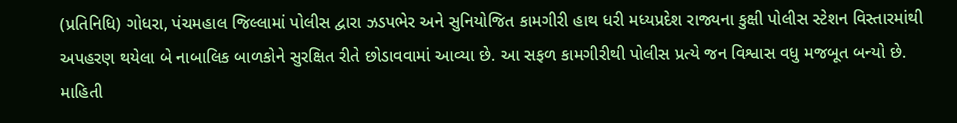(પ્રતિનિધિ) ગોધરા, પંચમહાલ જિલ્લામાં પોલીસ દ્વારા ઝડપભેર અને સુનિયોજિત કામગીરી હાથ ધરી મધ્યપ્રદેશ રાજ્યના કુક્ષી પોલીસ સ્ટેશન વિસ્તારમાંથી અપહરણ થયેલા બે નાબાલિક બાળકોને સુરક્ષિત રીતે છોડાવવામાં આવ્યા છે. આ સફળ કામગીરીથી પોલીસ પ્રત્યે જન વિશ્વાસ વધુ મજબૂત બન્યો છે.
માહિતી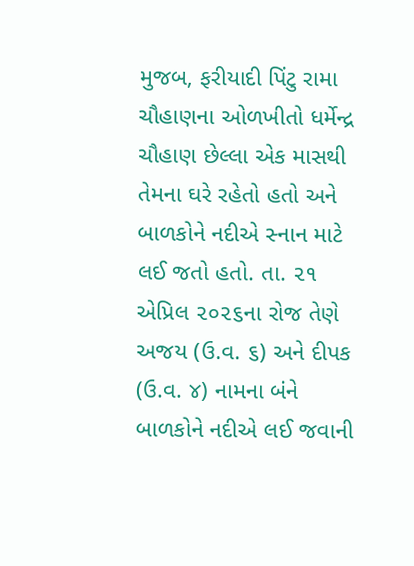મુજબ, ફરીયાદી પિંટુ રામા ચૌહાણના ઓળખીતો ધર્મેન્દ્ર ચૌહાણ છેલ્લા એક માસથી તેમના ઘરે રહેતો હતો અને બાળકોને નદીએ સ્નાન માટે લઈ જતો હતો. તા. ૨૧ એપ્રિલ ૨૦૨૬ના રોજ તેણે અજય (ઉ.વ. ૬) અને દીપક (ઉ.વ. ૪) નામના બંને બાળકોને નદીએ લઈ જવાની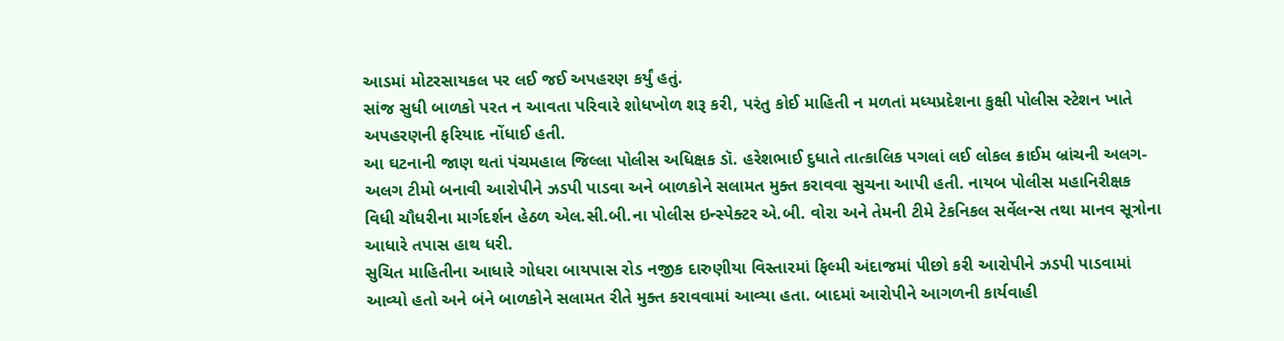આડમાં મોટરસાયકલ પર લઈ જઈ અપહરણ કર્યું હતું.
સાંજ સુધી બાળકો પરત ન આવતા પરિવારે શોધખોળ શરૂ કરી, પરંતુ કોઈ માહિતી ન મળતાં મધ્યપ્રદેશના કુક્ષી પોલીસ સ્ટેશન ખાતે અપહરણની ફરિયાદ નોંધાઈ હતી.
આ ઘટનાની જાણ થતાં પંચમહાલ જિલ્લા પોલીસ અધિક્ષક ડૉ. હરેશભાઈ દુધાતે તાત્કાલિક પગલાં લઈ લોકલ ક્રાઈમ બ્રાંચની અલગ-અલગ ટીમો બનાવી આરોપીને ઝડપી પાડવા અને બાળકોને સલામત મુક્ત કરાવવા સુચના આપી હતી. નાયબ પોલીસ મહાનિરીક્ષક વિધી ચૌધરીના માર્ગદર્શન હેઠળ એલ.સી.બી.ના પોલીસ ઇન્સ્પેક્ટર એ.બી. વોરા અને તેમની ટીમે ટેકનિકલ સર્વેલન્સ તથા માનવ સૂત્રોના આધારે તપાસ હાથ ધરી.
સુચિત માહિતીના આધારે ગોધરા બાયપાસ રોડ નજીક દારુણીયા વિસ્તારમાં ફિલ્મી અંદાજમાં પીછો કરી આરોપીને ઝડપી પાડવામાં આવ્યો હતો અને બંને બાળકોને સલામત રીતે મુક્ત કરાવવામાં આવ્યા હતા. બાદમાં આરોપીને આગળની કાર્યવાહી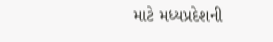માટે મધ્યપ્રદેશની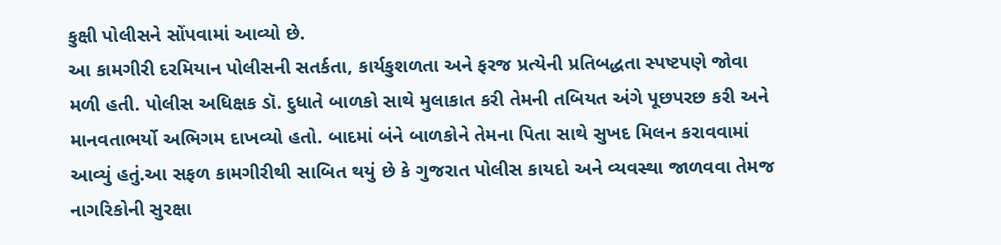કુક્ષી પોલીસને સોંપવામાં આવ્યો છે.
આ કામગીરી દરમિયાન પોલીસની સતર્કતા, કાર્યકુશળતા અને ફરજ પ્રત્યેની પ્રતિબદ્ધતા સ્પષ્ટપણે જોવા મળી હતી. પોલીસ અધિક્ષક ડૉ. દુધાતે બાળકો સાથે મુલાકાત કરી તેમની તબિયત અંગે પૂછપરછ કરી અને માનવતાભર્યો અભિગમ દાખવ્યો હતો. બાદમાં બંને બાળકોને તેમના પિતા સાથે સુખદ મિલન કરાવવામાં આવ્યું હતું.આ સફળ કામગીરીથી સાબિત થયું છે કે ગુજરાત પોલીસ કાયદો અને વ્યવસ્થા જાળવવા તેમજ નાગરિકોની સુરક્ષા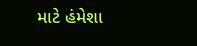માટે હંમેશા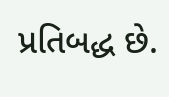પ્રતિબદ્ધ છે.